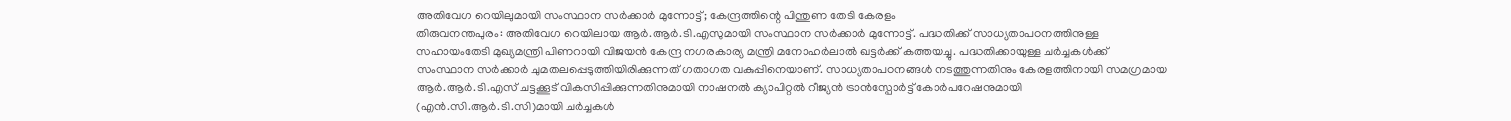അതിവേഗ റെയിലുമായി സംസ്ഥാന സർക്കാർ മുന്നോട്ട്; കേന്ദ്രത്തിന്റെ പിന്തുണ തേടി കേരളം
തിരുവനന്തപുരം: അതിവേഗ റെയിലായ ആർ.ആർ.ടി.എസുമായി സംസ്ഥാന സർക്കാർ മുന്നോട്ട്. പദ്ധതിക്ക് സാധ്യതാപഠനത്തിനുള്ള സഹായംതേടി മുഖ്യമന്ത്രി പിണറായി വിജയൻ കേന്ദ്ര നഗരകാര്യ മന്ത്രി മനോഹർലാൽ ഖട്ടർക്ക് കത്തയച്ചു. പദ്ധതിക്കായുള്ള ചർച്ചകൾക്ക് സംസ്ഥാന സർക്കാർ ചുമതലപ്പെടുത്തിയിരിക്കുന്നത് ഗതാഗത വകുപ്പിനെയാണ്. സാധ്യതാപഠനങ്ങൾ നടത്തുന്നതിനും കേരളത്തിനായി സമഗ്രമായ ആർ.ആർ.ടി.എസ് ചട്ടക്കൂട് വികസിപ്പിക്കുന്നതിനുമായി നാഷനൽ ക്യാപിറ്റൽ റീജ്യൻ ട്രാൻസ്പോർട്ട് കോർപറേഷനുമായി (എൻ.സി.ആർ.ടി.സി)മായി ചർച്ചകൾ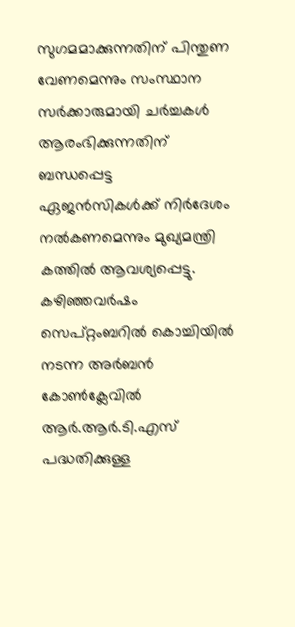സുഗമമാക്കുന്നതിന് പിന്തുണ വേണമെന്നും സംസ്ഥാന സർക്കാരുമായി ചർച്ചകൾ ആരംഭിക്കുന്നതിന് ബന്ധപ്പെട്ട ഏജൻസികൾക്ക് നിർദേശം നൽകണമെന്നും മുഖ്യമന്ത്രി കത്തിൽ ആവശ്യപ്പെട്ടു.
കഴിഞ്ഞവർഷം സെപ്റ്റംബറിൽ കൊച്ചിയിൽ നടന്ന അർബൻ കോൺക്ലേവിൽ ആർ.ആർ.ടി.എസ് പദ്ധതിക്കുള്ള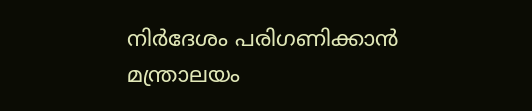നിർദേശം പരിഗണിക്കാൻ മന്ത്രാലയം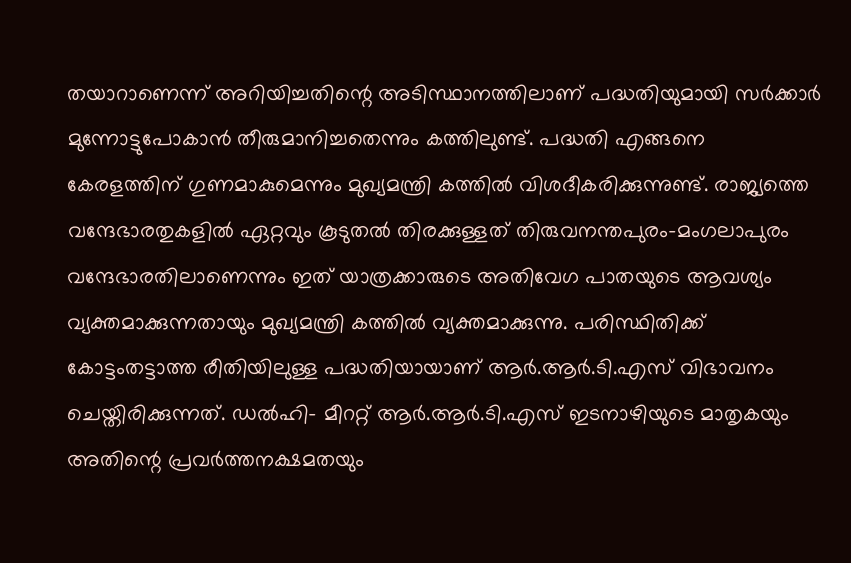തയാറാണെന്ന് അറിയിച്ചതിന്റെ അടിസ്ഥാനത്തിലാണ് പദ്ധതിയുമായി സർക്കാർ മുന്നോട്ടുപോകാൻ തീരുമാനിച്ചതെന്നും കത്തിലുണ്ട്. പദ്ധതി എങ്ങനെ കേരളത്തിന് ഗുണമാകുമെന്നും മുഖ്യമന്ത്രി കത്തിൽ വിശദീകരിക്കുന്നുണ്ട്. രാജ്യത്തെ വന്ദേഭാരതുകളിൽ ഏറ്റവും കൂടുതൽ തിരക്കുള്ളത് തിരുവനന്തപുരം-മംഗലാപുരം വന്ദേഭാരതിലാണെന്നും ഇത് യാത്രക്കാരുടെ അതിവേഗ പാതയുടെ ആവശ്യം വ്യക്തമാക്കുന്നതായും മുഖ്യമന്ത്രി കത്തിൽ വ്യക്തമാക്കുന്നു. പരിസ്ഥിതിക്ക് കോട്ടംതട്ടാത്ത രീതിയിലുള്ള പദ്ധതിയായാണ് ആർ.ആർ.ടി.എസ് വിഭാവനം ചെയ്തിരിക്കുന്നത്. ഡൽഹി- മീററ്റ് ആർ.ആർ.ടി.എസ് ഇടനാഴിയുടെ മാതൃകയും അതിന്റെ പ്രവർത്തനക്ഷമതയും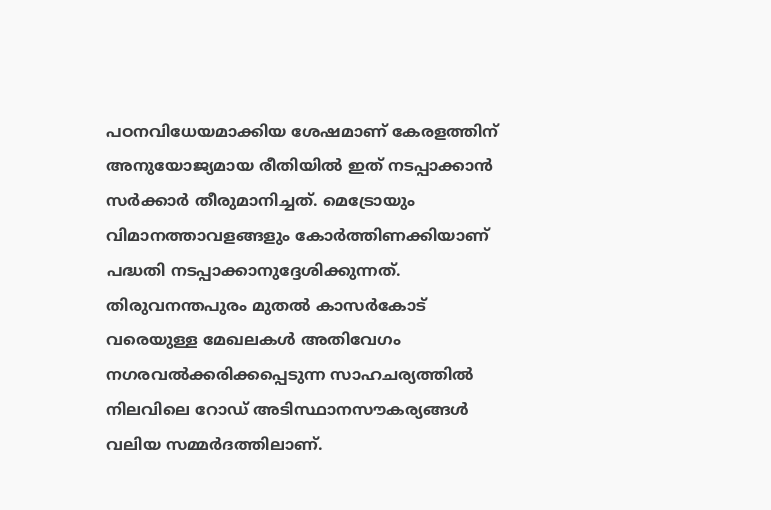പഠനവിധേയമാക്കിയ ശേഷമാണ് കേരളത്തിന് അനുയോജ്യമായ രീതിയിൽ ഇത് നടപ്പാക്കാൻ സർക്കാർ തീരുമാനിച്ചത്. മെട്രോയും വിമാനത്താവളങ്ങളും കോർത്തിണക്കിയാണ് പദ്ധതി നടപ്പാക്കാനുദ്ദേശിക്കുന്നത്.
തിരുവനന്തപുരം മുതൽ കാസർകോട് വരെയുള്ള മേഖലകൾ അതിവേഗം നഗരവൽക്കരിക്കപ്പെടുന്ന സാഹചര്യത്തിൽ നിലവിലെ റോഡ് അടിസ്ഥാനസൗകര്യങ്ങൾ വലിയ സമ്മർദത്തിലാണ്.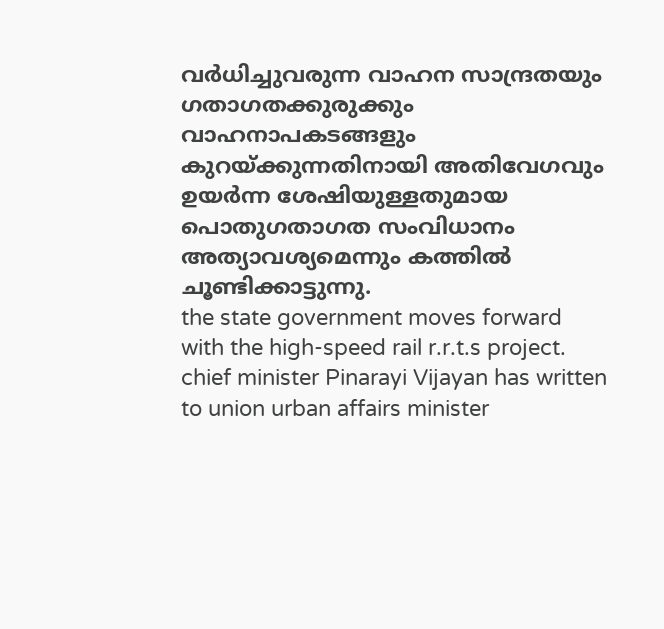വർധിച്ചുവരുന്ന വാഹന സാന്ദ്രതയും ഗതാഗതക്കുരുക്കും വാഹനാപകടങ്ങളും കുറയ്ക്കുന്നതിനായി അതിവേഗവും ഉയർന്ന ശേഷിയുള്ളതുമായ പൊതുഗതാഗത സംവിധാനം അത്യാവശ്യമെന്നും കത്തിൽ ചൂണ്ടിക്കാട്ടുന്നു.
the state government moves forward with the high-speed rail r.r.t.s project. chief minister Pinarayi Vijayan has written to union urban affairs minister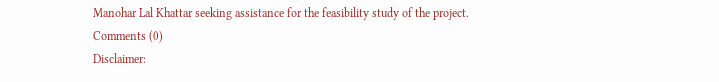Manohar Lal Khattar seeking assistance for the feasibility study of the project.
Comments (0)
Disclaimer: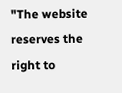"The website reserves the right to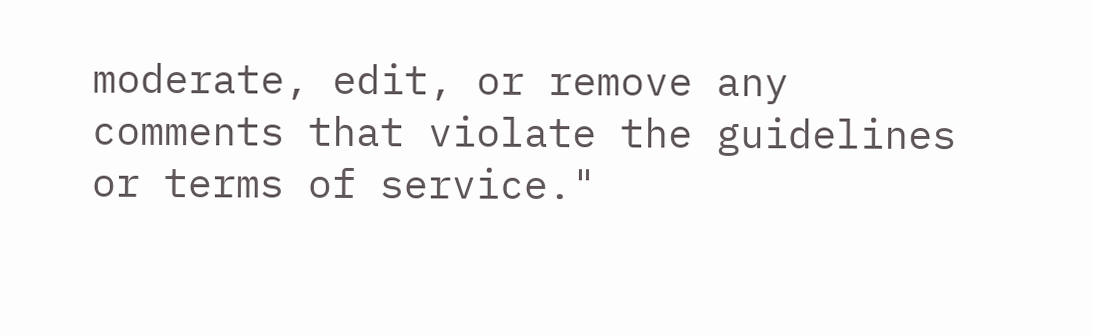moderate, edit, or remove any comments that violate the guidelines or terms of service."